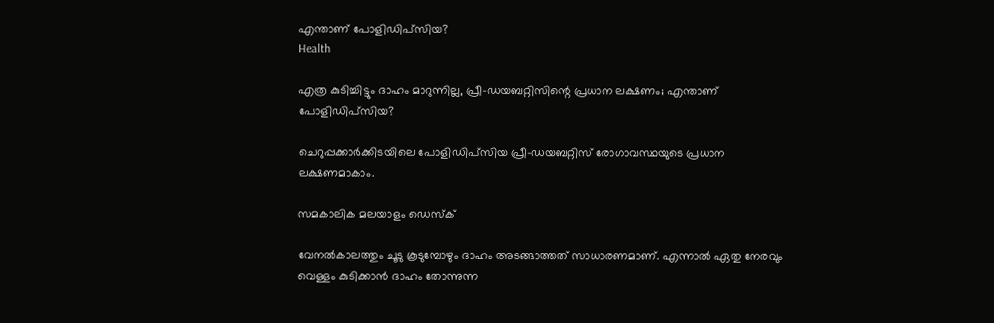എന്താണ് പോളിഡിപ്സിയ?
Health

എത്ര കുടിച്ചിട്ടും ദാഹം മാറുന്നില്ല, പ്രീ-ഡയബറ്റിസിന്റെ പ്രധാന ലക്ഷണം; എന്താണ് പോളിഡിപ്സിയ?

ചെറുപ്പക്കാര്‍ക്കിടയിലെ പോളിഡിപ്സിയ പ്രീ-ഡയബറ്റിസ് രോഗാവസ്ഥയുടെ പ്രധാന ലക്ഷണമാകാം.

സമകാലിക മലയാളം ഡെസ്ക്

വേനല്‍കാലത്തും ചൂടു കൂടുമ്പോഴും ദാഹം അടങ്ങാത്തത് സാധാരണമാണ്. എന്നാല്‍ ഏതു നേരവും വെള്ളം കുടിക്കാന്‍ ദാഹം തോന്നുന്ന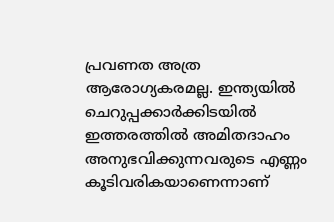പ്രവണത അത്ര ആരോഗ്യകരമല്ല. ഇന്ത്യയില്‍ ചെറുപ്പക്കാര്‍ക്കിടയില്‍ ഇത്തരത്തില്‍ അമിതദാഹം അനുഭവിക്കുന്നവരുടെ എണ്ണം കൂടിവരികയാണെന്നാണ്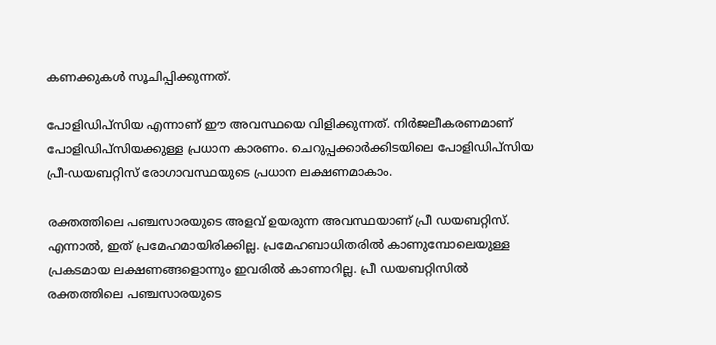കണക്കുകള്‍ സൂചിപ്പിക്കുന്നത്.

പോളിഡിപ്സിയ എന്നാണ് ഈ അവസ്ഥയെ വിളിക്കുന്നത്. നിർജലീകരണമാണ് പോളിഡിപ്സിയക്കുള്ള പ്രധാന കാരണം. ചെറുപ്പക്കാര്‍ക്കിടയിലെ പോളിഡിപ്സിയ പ്രീ-ഡയബറ്റിസ് രോഗാവസ്ഥയുടെ പ്രധാന ലക്ഷണമാകാം.

രക്തത്തിലെ പഞ്ചസാരയുടെ അളവ് ഉയരുന്ന അവസ്ഥയാണ് പ്രീ ഡയബറ്റിസ്. എന്നാൽ, ഇത് പ്രമേഹമായിരിക്കില്ല. പ്രമേഹബാധിതരിൽ കാണുമ്പോലെയുള്ള പ്രകടമായ ലക്ഷണങ്ങളൊന്നും ഇവരിൽ കാണാറില്ല. പ്രീ ഡയബറ്റിസിൽ രക്തത്തിലെ പഞ്ചസാരയുടെ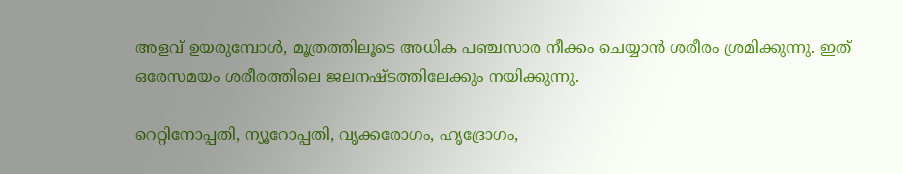അളവ് ഉയരുമ്പോൾ, മൂത്രത്തിലൂടെ അധിക പഞ്ചസാര നീക്കം ചെയ്യാൻ ശരീരം ശ്രമിക്കുന്നു. ഇത് ഒരേസമയം ശരീരത്തിലെ ജലനഷ്ടത്തിലേക്കും നയിക്കുന്നു.

റെറ്റിനോപ്പതി, ന്യൂറോപ്പതി, വൃക്കരോഗം, ഹൃദ്രോഗം,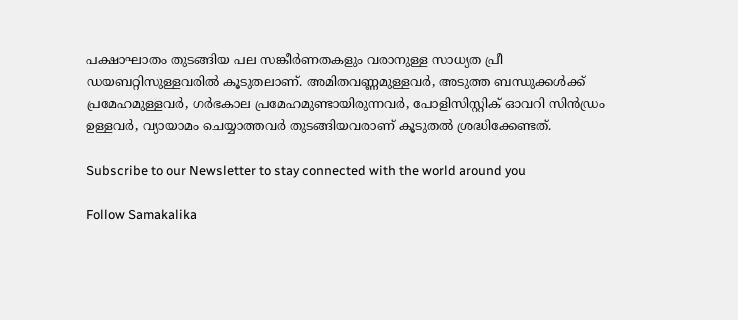പക്ഷാഘാതം തുടങ്ങിയ പല സങ്കീർണതകളും വരാനുള്ള സാധ്യത പ്രീ ഡയബറ്റിസുള്ളവരിൽ കൂടുതലാണ്. അമിതവണ്ണമുള്ളവർ, അടുത്ത ബന്ധുക്കൾക്ക് പ്രമേഹമുള്ളവർ, ഗർഭകാല പ്രമേഹമുണ്ടായിരുന്നവർ, പോളിസിസ്റ്റിക് ഓവറി സിൻഡ്രം ഉള്ളവർ, വ്യായാമം ചെയ്യാത്തവർ തുടങ്ങിയവരാണ് കൂടുതൽ ശ്രദ്ധിക്കേണ്ടത്.

Subscribe to our Newsletter to stay connected with the world around you

Follow Samakalika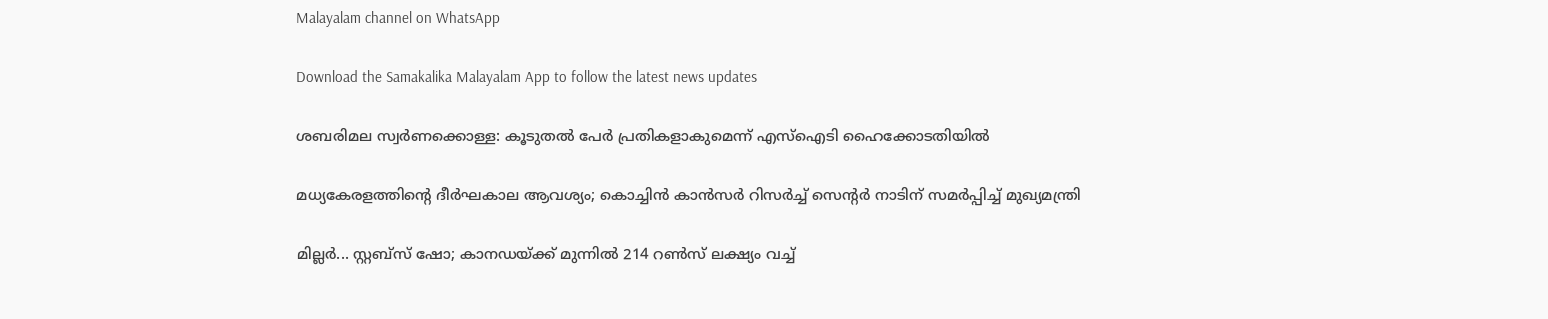Malayalam channel on WhatsApp

Download the Samakalika Malayalam App to follow the latest news updates

ശബരിമല സ്വര്‍ണക്കൊള്ള: കൂടുതല്‍ പേർ പ്രതികളാകുമെന്ന് എസ്‌ഐടി ഹൈക്കോടതിയില്‍

മധ്യകേരളത്തിന്റെ ദീര്‍ഘകാല ആവശ്യം; കൊച്ചിന്‍ കാന്‍സര്‍ റിസര്‍ച്ച് സെന്റര്‍ നാടിന് സമര്‍പ്പിച്ച് മുഖ്യമന്ത്രി

മില്ലര്‍... സ്റ്റബ്‌സ് ഷോ; കാനഡയ്ക്ക് മുന്നില്‍ 214 റണ്‍സ് ലക്ഷ്യം വച്ച്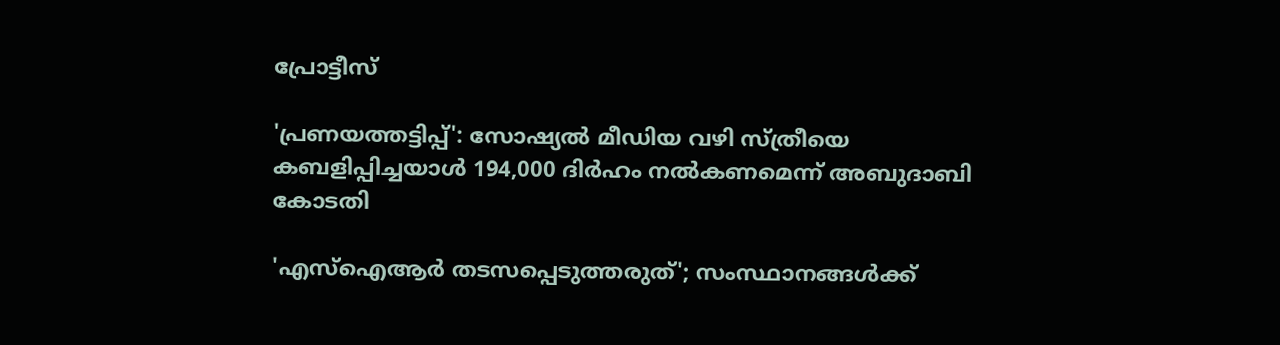പ്രോട്ടീസ്

'പ്രണയത്തട്ടിപ്പ്': സോഷ്യൽ മീഡിയ വഴി സ്ത്രീയെ കബളിപ്പിച്ചയാൾ 194,000 ദിർഹം നൽകണമെന്ന് അബുദാബി കോടതി

'എസ്‌ഐആര്‍ തടസപ്പെടുത്തരുത്'; സംസ്ഥാനങ്ങള്‍ക്ക്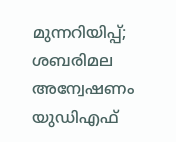മുന്നറിയിപ്പ്; ശബരിമല അന്വേഷണം യുഡിഎഫ്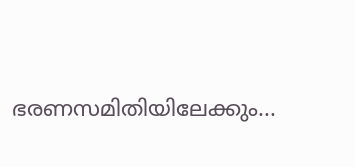ഭരണസമിതിയിലേക്കും...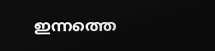ഇന്നത്തെ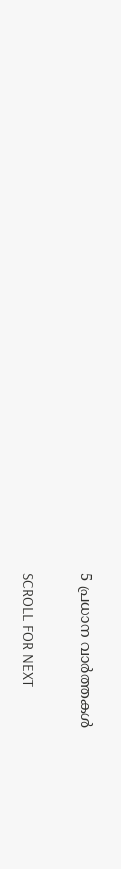5 പ്രധാന വാർത്തകൾ

SCROLL FOR NEXT